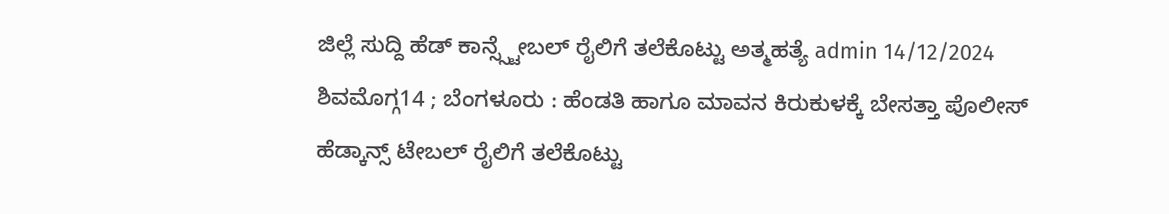ಜಿಲ್ಲೆ ಸುದ್ದಿ ಹೆಡ್ ಕಾನ್ಸ್ಸ್ಟೇಬಲ್ ರೈಲಿಗೆ ತಲೆಕೊಟ್ಟು ಅತ್ಮಹತ್ಯೆ admin 14/12/2024 ಶಿವಮೊಗ್ಗ14 ; ಬೆಂಗಳೂರು : ಹೆಂಡತಿ ಹಾಗೂ ಮಾವನ ಕಿರುಕುಳಕ್ಕೆ ಬೇಸತ್ತಾ ಪೊಲೀಸ್ ಹೆಡ್ಕಾನ್ಸ್ ಟೇಬಲ್ ರೈಲಿಗೆ ತಲೆಕೊಟ್ಟು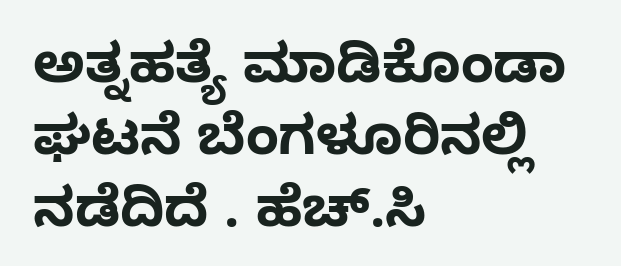ಅತ್ನಹತ್ಯೆ ಮಾಡಿಕೊಂಡಾ ಘಟನೆ ಬೆಂಗಳೂರಿನಲ್ಲಿ ನಡೆದಿದೆ . ಹೆಚ್.ಸಿ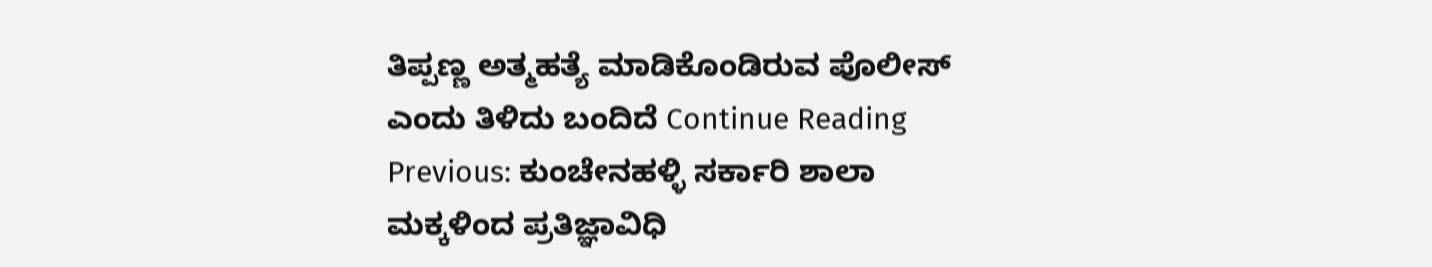ತಿಪ್ಪಣ್ಣ ಅತ್ಮಹತ್ಯೆ ಮಾಡಿಕೊಂಡಿರುವ ಪೊಲೀಸ್ ಎಂದು ತಿಳಿದು ಬಂದಿದೆ Continue Reading Previous: ಕುಂಚೇನಹಳ್ಳಿ ಸರ್ಕಾರಿ ಶಾಲಾ ಮಕ್ಕಳಿಂದ ಪ್ರತಿಜ್ಞಾವಿಧಿ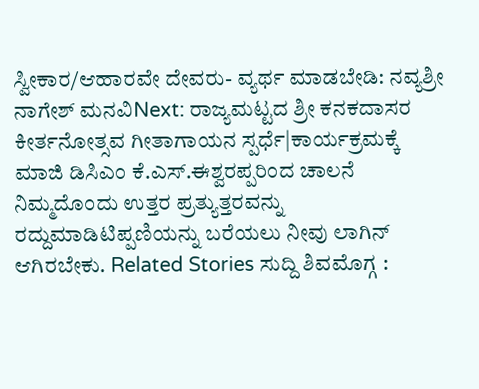ಸ್ವೀಕಾರ/ಆಹಾರವೇ ದೇವರು- ವ್ಯರ್ಥ ಮಾಡಬೇಡಿ: ನವ್ಯಶ್ರೀ ನಾಗೇಶ್ ಮನವಿNext: ರಾಜ್ಯಮಟ್ಟದ ಶ್ರೀ ಕನಕದಾಸರ ಕೀರ್ತನೋತ್ಸವ ಗೀತಾಗಾಯನ ಸ್ಪರ್ಧೆ|ಕಾರ್ಯಕ್ರಮಕ್ಕೆ ಮಾಜಿ ಡಿಸಿಎಂ ಕೆ.ಎಸ್.ಈಶ್ವರಪ್ಪರಿಂದ ಚಾಲನೆ ನಿಮ್ಮದೊಂದು ಉತ್ತರ ಪ್ರತ್ಯುತ್ತರವನ್ನು ರದ್ದುಮಾಡಿಟಿಪ್ಪಣಿಯನ್ನು ಬರೆಯಲು ನೀವು ಲಾಗಿನ್ ಆಗಿರಬೇಕು. Related Stories ಸುದ್ದಿ ಶಿವಮೊಗ್ಗ :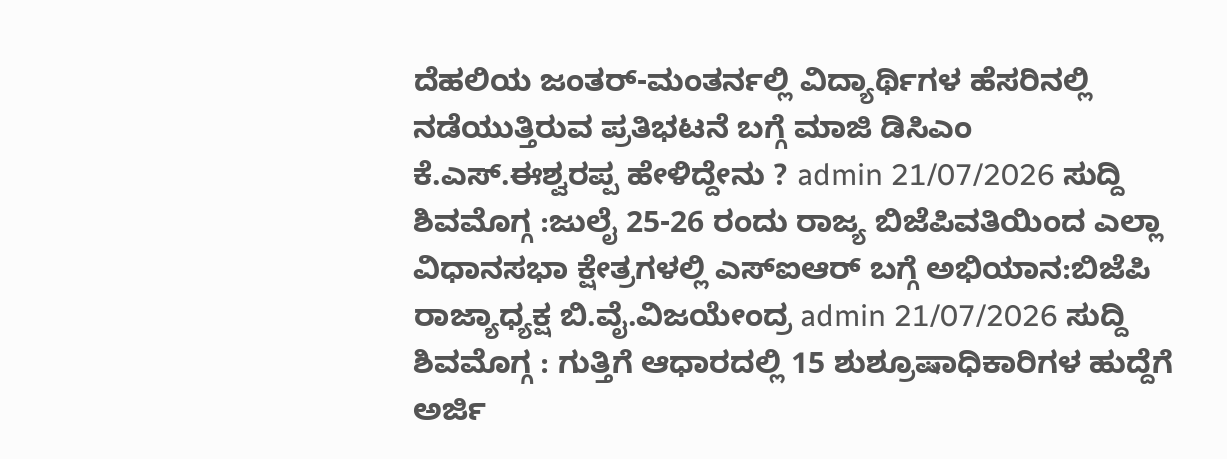ದೆಹಲಿಯ ಜಂತರ್-ಮಂತರ್ನಲ್ಲಿ ವಿದ್ಯಾರ್ಥಿಗಳ ಹೆಸರಿನಲ್ಲಿ ನಡೆಯುತ್ತಿರುವ ಪ್ರತಿಭಟನೆ ಬಗ್ಗೆ ಮಾಜಿ ಡಿಸಿಎಂ ಕೆ.ಎಸ್.ಈಶ್ವರಪ್ಪ ಹೇಳಿದ್ದೇನು ? admin 21/07/2026 ಸುದ್ದಿ ಶಿವಮೊಗ್ಗ :ಜುಲೈ 25-26 ರಂದು ರಾಜ್ಯ ಬಿಜೆಪಿವತಿಯಿಂದ ಎಲ್ಲಾ ವಿಧಾನಸಭಾ ಕ್ಷೇತ್ರಗಳಲ್ಲಿ ಎಸ್ಐಆರ್ ಬಗ್ಗೆ ಅಭಿಯಾನ:ಬಿಜೆಪಿ ರಾಜ್ಯಾಧ್ಯಕ್ಷ ಬಿ.ವೈ.ವಿಜಯೇಂದ್ರ admin 21/07/2026 ಸುದ್ದಿ ಶಿವಮೊಗ್ಗ : ಗುತ್ತಿಗೆ ಆಧಾರದಲ್ಲಿ 15 ಶುಶ್ರೂಷಾಧಿಕಾರಿಗಳ ಹುದ್ದೆಗೆ ಅರ್ಜಿ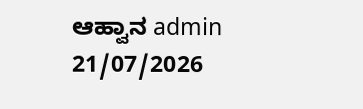ಆಹ್ವಾನ admin 21/07/2026